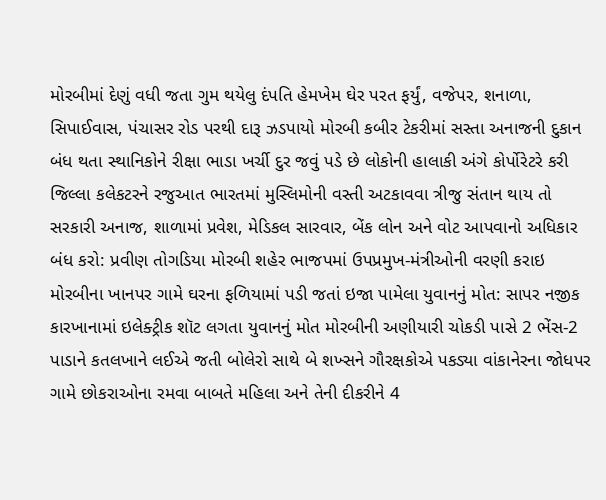મોરબીમાં દેણું વધી જતા ગુમ થયેલુ દંપતિ હેમખેમ ઘેર પરત ફર્યું, વજેપર, શનાળા, સિપાઈવાસ, પંચાસર રોડ પરથી દારૂ ઝડપાયો મોરબી કબીર ટેકરીમાં સસ્તા અનાજની દુકાન બંધ થતા સ્થાનિકોને રીક્ષા ભાડા ખર્ચી દુર જવું પડે છે લોકોની હાલાકી અંગે કોર્પોરેટરે કરી જિલ્લા કલેકટરને રજુઆત ભારતમાં મુસ્લિમોની વસ્તી અટકાવવા ત્રીજુ સંતાન થાય તો સરકારી અનાજ, શાળામાં પ્રવેશ, મેડિકલ સારવાર, બેંક લોન અને વોટ આપવાનો અધિકાર બંધ કરો: પ્રવીણ તોગડિયા મોરબી શહેર ભાજપમાં ઉપપ્રમુખ-મંત્રીઓની વરણી કરાઇ મોરબીના ખાનપર ગામે ઘરના ફળિયામાં પડી જતાં ઇજા પામેલા યુવાનનું મોત: સાપર નજીક કારખાનામાં ઇલેક્ટ્રીક શૉટ લગતા યુવાનનું મોત મોરબીની અણીયારી ચોકડી પાસે 2 ભેંસ-2 પાડાને કતલખાને લઈએ જતી બોલેરો સાથે બે શખ્સને ગૌરક્ષકોએ પકડ્યા વાંકાનેરના જોધપર ગામે છોકરાઓના રમવા બાબતે મહિલા અને તેની દીકરીને 4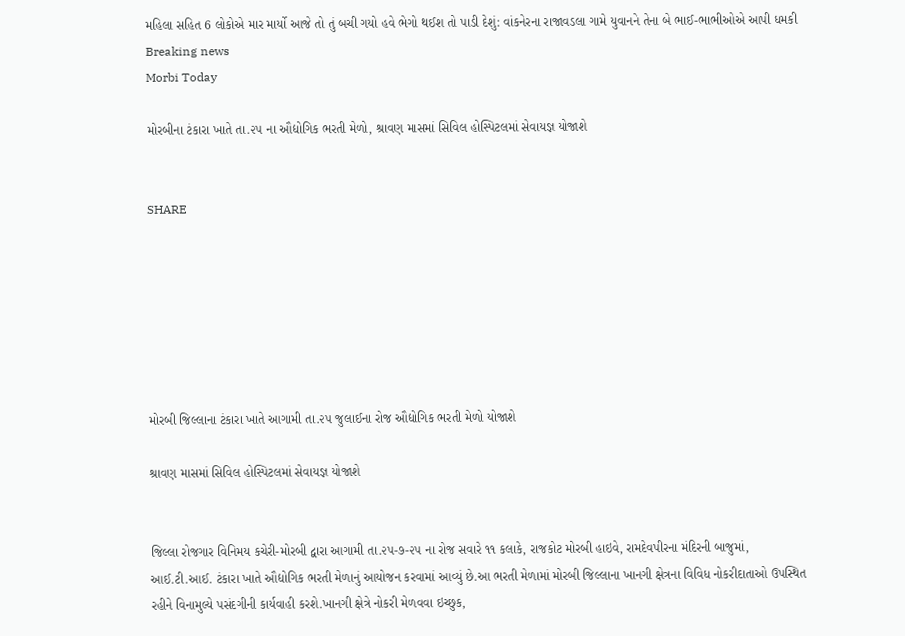મહિલા સહિત 6 લોકોએ માર માર્યો આજે તો તું બચી ગયો હવે ભેગો થઈશ તો પાડી દેશું: વાંકનેરના રાજાવડલા ગામે યુવાનને તેના બે ભાઈ-ભાભીઓએ આપી ધમકી
Breaking news
Morbi Today

મોરબીના ટંકારા ખાતે તા.૨૫ ના ઔદ્યોગિક ભરતી મેળો, શ્રાવણ માસમાં સિવિલ હોસ્પિટલમાં સેવાયજ્ઞ યોજાશે


SHARE







મોરબી જિલ્લાના ટંકારા ખાતે આગામી તા.૨૫ જુલાઈના રોજ ઔદ્યોગિક ભરતી મેળો યોજાશે

શ્રાવણ માસમાં સિવિલ હોસ્પિટલમાં સેવાયજ્ઞ યોજાશે


જિલ્લા રોજગાર વિનિમય કચેરી-મોરબી દ્વારા આગામી તા.૨૫-૭-૨૫ ના રોજ સવારે ૧૧ કલાકે, રાજકોટ મોરબી હાઇવે, રામદેવપીરના મંદિરની બાજુમાં, આઈ.ટી.આઈ. ટંકારા ખાતે ઔદ્યોગિક ભરતી મેળાનું આયોજન કરવામાં આવ્યું છે.આ ભરતી મેળામાં મોરબી જિલ્લાના ખાનગી ક્ષેત્રના વિવિધ નોકરીદાતાઓ ઉપસ્થિત રહીને વિનામુલ્યે પસંદગીની કાર્યવાહી કરશે.ખાનગી ક્ષેત્રે નોકરી મેળવવા ઇચ્છુક,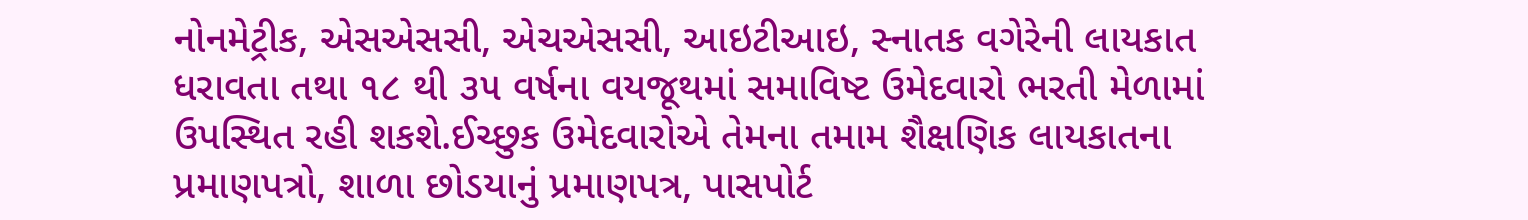નોનમેટ્રીક, એસએસસી, એચએસસી, આઇટીઆઇ, સ્નાતક વગેરેની લાયકાત ધરાવતા તથા ૧૮ થી ૩૫ વર્ષના વયજૂથમાં સમાવિષ્ટ ઉમેદવારો ભરતી મેળામાં ઉપસ્થિત રહી શકશે.ઈચ્છુક ઉમેદવારોએ તેમના તમામ શૈક્ષણિક લાયકાતના પ્રમાણપત્રો, શાળા છોડયાનું પ્રમાણપત્ર, પાસપોર્ટ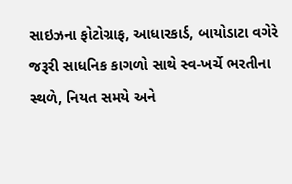સાઇઝના ફોટોગ્રાફ, આધારકાર્ડ, બાયોડાટા વગેરે જરૂરી સાધનિક કાગળો સાથે સ્વ-ખર્ચે ભરતીના સ્થળે, નિયત સમયે અને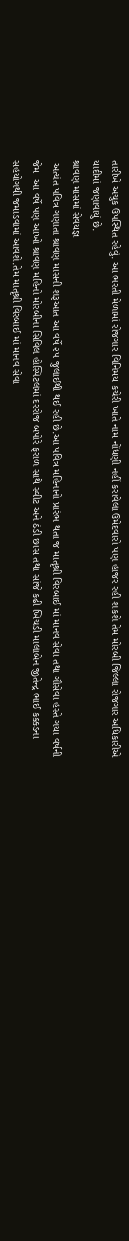તારીખે અચુક ઉપસ્થિત રહેવું. આ ભરતી મેળામાં રોજગાર વિનિમય કચેરી ખાતે નામ નોંધણી નહીં કરાવેલા ઉમેદવારો પણ હાજર રહી શકશે તેમ મોરબી જિલ્લા રોજગાર અધિકારીએ યાદીમાં જણાવાયું છે.
શ્રાવણ માસમાં સેવયજ્ઞ
 અત્યંત પવિત્ર ગણાતા શ્રાવણ માસની શરૂઆત આ વર્ષે ૨૫ જુલાઈથી થઈ રહી છે.આ પવિત્ર મહિનાનો પ્રારંભ થતા જ માતૃશ્રી વિરબાઈ માં માનવ સેવા તથા ગૌસેવા હસ્તે ગયા વર્ષની જેમ  આ વર્ષે પણ આખો શ્રાવણ મહિનો મોરબીના સિવિલ હોસ્પિટલમાં દરરોજ બપોરે ફરાળ સાથે સ્વીટ અને ઠંડી છાસ તથા સાંજે કઢી ખિચડી માલાબેન જીતેન્દ્ર ભાઈ કક્કડના સહયોગથી જમાડવામાં આવશે.તેમ માતૃશ્રી વિરબાઈ માં માનવ સેવા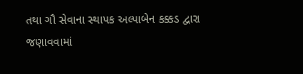તથા ગૌ સેવાના સ્થાપક અલ્પાબેન કક્કડ દ્વારા જણાવવામાં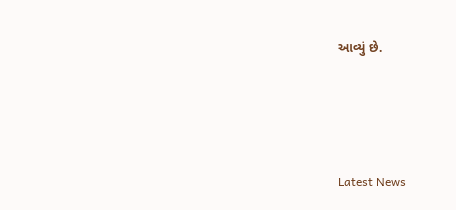આવ્યું છે.






Latest News